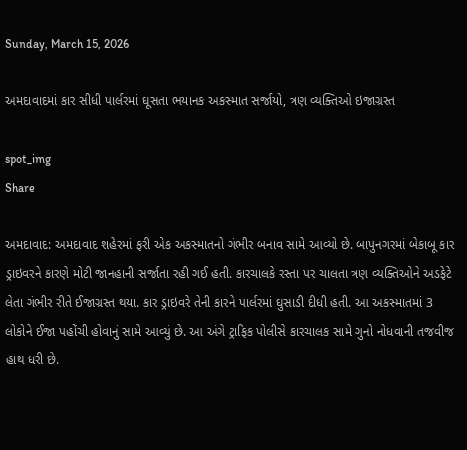Sunday, March 15, 2026

અમદાવાદમાં કાર સીધી પાર્લરમાં ઘૂસતા ભયાનક અકસ્માત સર્જાયો, ત્રણ વ્યક્તિઓ ઇજાગ્રસ્ત

spot_img
Share

અમદાવાદ: અમદાવાદ શહેરમાં ફરી એક અકસ્માતનો ગંભીર બનાવ સામે આવ્યો છે. બાપુનગરમાં બેકાબૂ કાર ડ્રાઇવરને કારણે મોટી જાનહાની સર્જાતા રહી ગઈ હતી. કારચાલકે રસ્તા પર ચાલતા ત્રણ વ્યક્તિઓને અડફેટે લેતા ગંભીર રીતે ઈજાગ્રસ્ત થયા. કાર ડ્રાઇવરે તેની કારને પાર્લરમાં ઘુસાડી દીધી હતી. આ અકસ્માતમાં 3 લોકોને ઈજા પહોંચી હોવાનું સામે આવ્યું છે. આ અંગે ટ્રાફિક પોલીસે કારચાલક સામે ગુનો નોધવાની તજવીજ હાથ ધરી છે.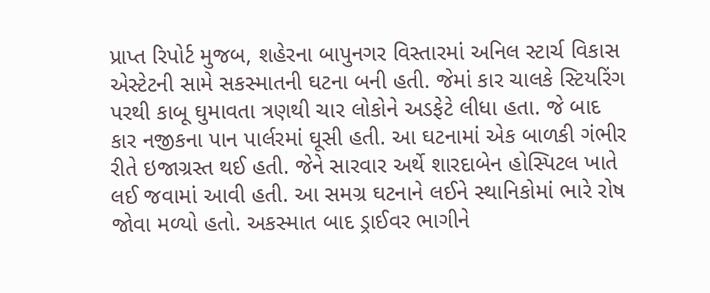પ્રાપ્ત રિપોર્ટ મુજબ, શહેરના બાપુનગર વિસ્તારમાં અનિલ સ્ટાર્ચ વિકાસ એસ્ટેટની સામે સકસ્માતની ઘટના બની હતી. જેમાં કાર ચાલકે સ્ટિયરિંગ પરથી કાબૂ ઘુમાવતા ત્રણથી ચાર લોકોને અડફેટે લીધા હતા. જે બાદ કાર નજીકના પાન પાર્લરમાં ઘૂસી હતી. આ ઘટનામાં એક બાળકી ગંભીર રીતે ઇજાગ્રસ્ત થઈ હતી. જેને સારવાર અર્થે શારદાબેન હોસ્પિટલ ખાતે લઈ જવામાં આવી હતી. આ સમગ્ર ઘટનાને લઈને સ્થાનિકોમાં ભારે રોષ જોવા મળ્યો હતો. અકસ્માત બાદ ડ્રાઈવર ભાગીને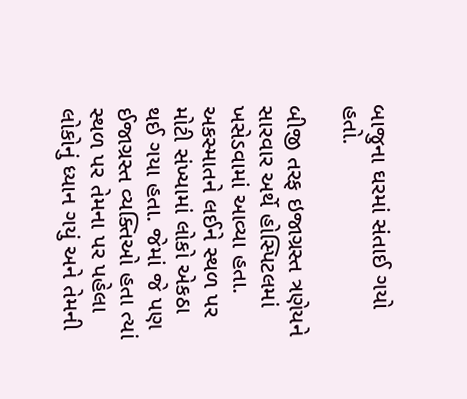બાજુના ઘરમાં સંતાઈ ગયો હતો.

બીજી તરફ ઇજાગ્રસ્ત ત્રણેયને સારવાર અર્થે હોસ્પિટલમાં ખસેડવામાં આવ્યા હતા. અકસ્માતને લઈને સ્થળ પર મોટી સંખ્યામાં લોકો એકઠા થઈ ગયા હતા. જેમાં જે પણ ઈજાગ્રસ્ત વ્યક્તિઓ હતા ત્યાં સ્થળ પર તેમના પર પહેલા લોકોનું ધ્યાન ગયું અને તેમની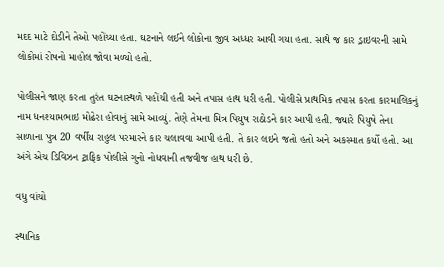મદદ માટે દોડીને તેઓ પહોંચ્યા હતા. ઘટનાને લઈને લોકોના જીવ અધ્ધર આવી ગયા હતા. સાથે જ કાર ડ્રાઇવરની સામે લોકોમાં રોષનો માહોલ જોવા મળ્યો હતો.

પોલીસને જાણ કરતા તુરંત ઘટનાસ્થળે પહોંચી હતી અને તપાસ હાથ ધરી હતી. પોલીસે પ્રાથમિક તપાસ કરતા કારમાલિકનું નામ ધનશ્યામભાઇ મોઢેરા હોવાનું સામે આવ્યું. તેણે તેમના મિત્ર પિયુષ રાઠોડને કાર આપી હતી. જ્યારે પિયુષે તેના સાળાના પુત્ર 20 વર્ષીય રાહુલ પરમારને કાર ચલાવવા આપી હતી. તે કાર લઇને જતો હતો અને અકસ્માત કર્યો હતો. આ અંગે એચ ડિવિઝન ટ્રાફિક પોલીસે ગુનો નોધવાની તજવીજ હાથ ધરી છે.

વધુ વાંચો

સ્થાનિક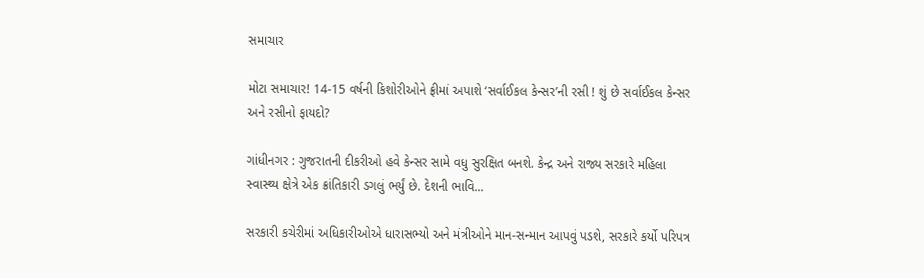સમાચાર

મોટા સમાચાર! 14-15 વર્ષની કિશોરીઓને ફ્રીમાં અપાશે ‘સર્વાઈકલ કેન્સર’ની રસી ! શું છે સર્વાઈકલ કેન્સર અને રસીનો ફાયદો?

ગાંધીનગર : ગુજરાતની દીકરીઓ હવે કેન્સર સામે વધુ સુરક્ષિત બનશે. કેન્દ્ર અને રાજ્ય સરકારે મહિલા સ્વાસ્થ્ય ક્ષેત્રે એક ક્રાંતિકારી ડગલું ભર્યું છે. દેશની ભાવિ...

સરકારી કચેરીમાં અધિકારીઓએ ધારાસભ્યો અને મંત્રીઓને માન-સન્માન આપવું પડશે, સરકારે કર્યો પરિપત્ર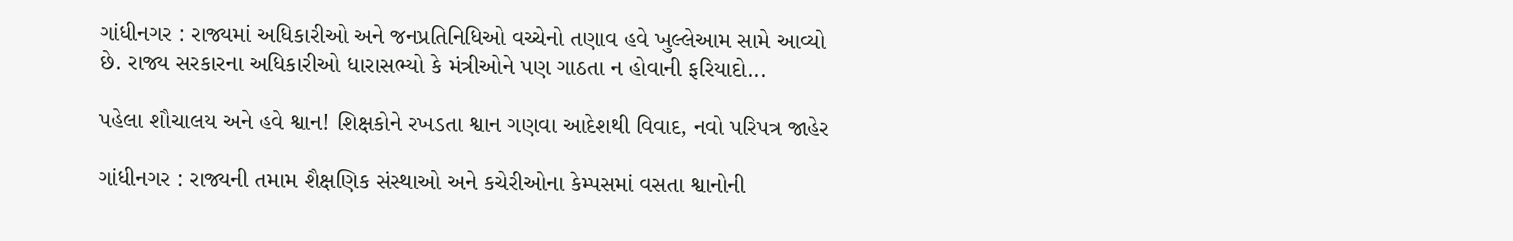ગાંધીનગર : રાજ્યમાં અધિકારીઓ અને જનપ્રતિનિધિઓ વચ્ચેનો તણાવ હવે ખુલ્લેઆમ સામે આવ્યો છે. રાજ્ય સરકારના અધિકારીઓ ધારાસભ્યો કે મંત્રીઓને પણ ગાઠતા ન હોવાની ફરિયાદો...

પહેલા શૌચાલય અને હવે શ્વાન! શિક્ષકોને રખડતા શ્વાન ગણવા આદેશથી વિવાદ, નવો પરિપત્ર જાહેર

ગાંધીનગર : રાજ્યની તમામ શૈક્ષણિક સંસ્થાઓ અને કચેરીઓના કેમ્પસમાં વસતા શ્વાનોની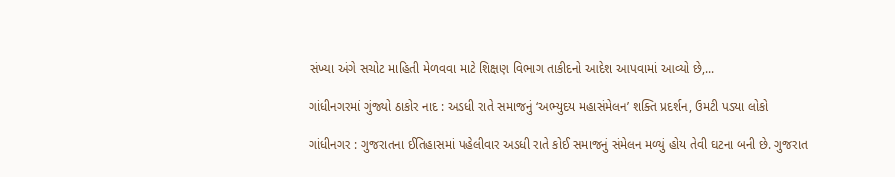સંખ્યા અંગે સચોટ માહિતી મેળવવા માટે શિક્ષણ વિભાગ તાકીદનો આદેશ આપવામાં આવ્યો છે,...

ગાંધીનગરમાં ગુંજ્યો ઠાકોર નાદ : અડધી રાતે સમાજનું ‘અભ્યુદય મહાસંમેલન’ શક્તિ પ્રદર્શન, ઉમટી પડ્યા લોકો

ગાંધીનગર : ગુજરાતના ઈતિહાસમાં પહેલીવાર અડધી રાતે કોઈ સમાજનું સંમેલન મળ્યું હોય તેવી ઘટના બની છે. ગુજરાત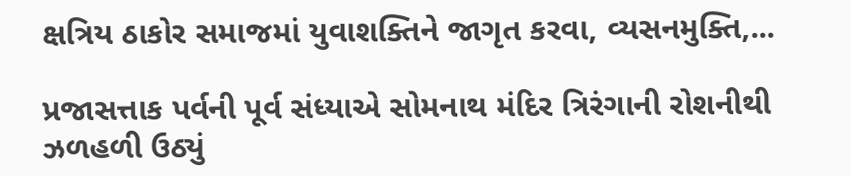ક્ષત્રિય ઠાકોર સમાજમાં યુવાશક્તિને જાગૃત કરવા, વ્યસનમુક્તિ,...

પ્રજાસત્તાક પર્વની પૂર્વ સંધ્યાએ સોમનાથ મંદિર ત્રિરંગાની રોશનીથી ઝળહળી ઉઠ્યું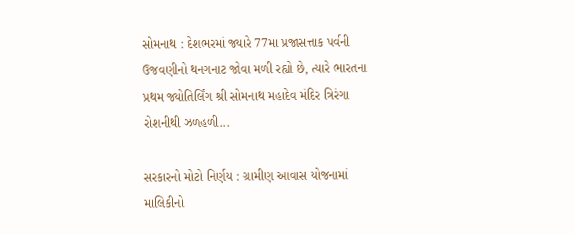સોમનાથ : દેશભરમાં જ્યારે 77મા પ્રજાસત્તાક પર્વની ઉજવણીનો થનગનાટ જોવા મળી રહ્યો છે, ત્યારે ભારતના પ્રથમ જ્યોતિર્લિંગ શ્રી સોમનાથ મહાદેવ મંદિર ત્રિરંગા રોશનીથી ઝળહળી...

સરકારનો મોટો નિર્ણય : ગ્રામીણ આવાસ યોજનામાં માલિકીનો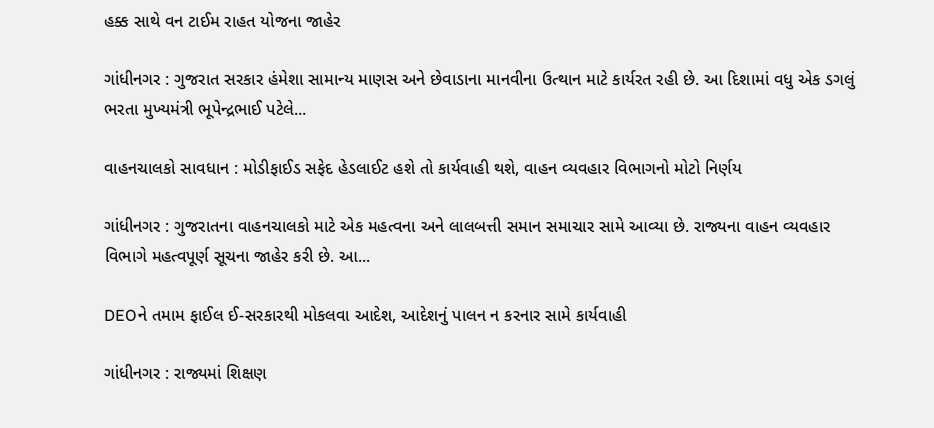હક્ક સાથે વન ટાઈમ રાહત યોજના જાહેર

ગાંધીનગર : ગુજરાત સરકાર હંમેશા સામાન્ય માણસ અને છેવાડાના માનવીના ઉત્થાન માટે કાર્યરત રહી છે. આ દિશામાં વધુ એક ડગલું ભરતા મુખ્યમંત્રી ભૂપેન્દ્રભાઈ પટેલે...

વાહનચાલકો સાવધાન : મોડીફાઈડ સફેદ હેડલાઈટ હશે તો કાર્યવાહી થશે, વાહન વ્યવહાર વિભાગનો મોટો નિર્ણય

ગાંધીનગર : ગુજરાતના વાહનચાલકો માટે એક મહત્વના અને લાલબત્તી સમાન સમાચાર સામે આવ્યા છે. રાજ્યના વાહન વ્યવહાર વિભાગે મહત્વપૂર્ણ સૂચના જાહેર કરી છે. આ...

DEOને તમામ ફાઈલ ઈ-સરકારથી મોકલવા આદેશ, આદેશનું પાલન ન કરનાર સામે કાર્યવાહી

ગાંધીનગર : રાજ્યમાં શિક્ષણ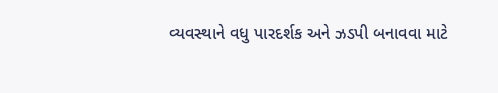વ્યવસ્થાને વધુ પારદર્શક અને ઝડપી બનાવવા માટે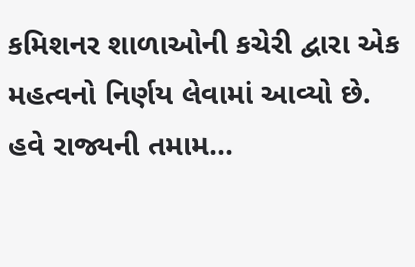કમિશનર શાળાઓની કચેરી દ્વારા એક મહત્વનો નિર્ણય લેવામાં આવ્યો છે. હવે રાજ્યની તમામ...